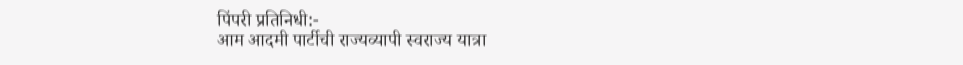पिंपरी प्रतिनिधी:-
आम आदमी पार्टीची राज्यव्यापी स्वराज्य यात्रा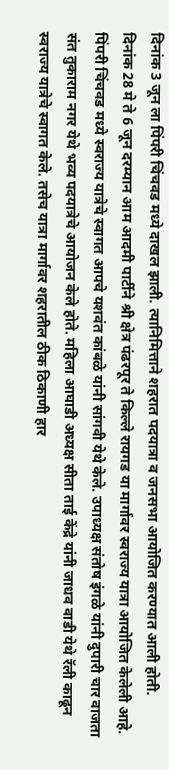दिनांक 3 जून ला पिंपरी चिंचवड मध्ये दाखल झाली. त्यानिमित्ताने शहरात पदयात्रा व जनसभा आयोजित करण्यात आली होती.
दिनांक 28 मे ते 6 जून दरम्यान आम आदमी पार्टीने श्री क्षेत्र पंढरपूर ते किल्ले रायगड या मार्गावर स्वराज्य यात्रा आयोजित केलेली आहे. पिंपरी चिंचवड मध्ये स्वराज्य यात्रेचे स्वागत आपचे यशवंत कांबळे यांनी सांगवी येथे केले. उपाध्यक्ष संतोष इंगळे यांनी दुपारी चार वाजता संत तुकाराम नगर येथे भव्य पदयात्रेचे आयोजन केले होते. महिला आघाडी अध्यक्ष सीता ताई केंद्रे यांनी जाधव वाडी येथे रॅली काढून स्वराज्य यात्रेचे स्वागत केले. तसेच यात्रा मार्गावर शहरातील ठीक ठिकाणी हार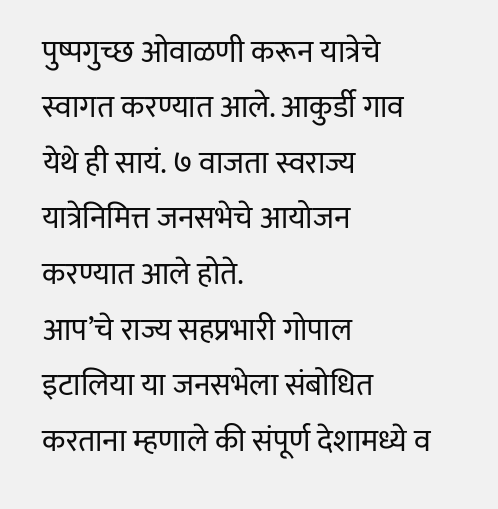पुष्पगुच्छ ओवाळणी करून यात्रेचे स्वागत करण्यात आले. आकुर्डी गाव येथे ही सायं. ७ वाजता स्वराज्य यात्रेनिमित्त जनसभेचे आयोजन करण्यात आले होते.
आप’चे राज्य सहप्रभारी गोपाल इटालिया या जनसभेला संबोधित करताना म्हणाले की संपूर्ण देशामध्ये व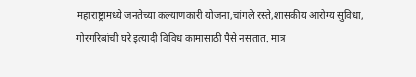महाराष्ट्रामध्ये जनतेच्या कल्याणकारी योजना,चांगले रस्ते,शासकीय आरोग्य सुविधा, गोरगरिबांची घरे इत्यादी विविध कामासाठी पैसे नसतात. मात्र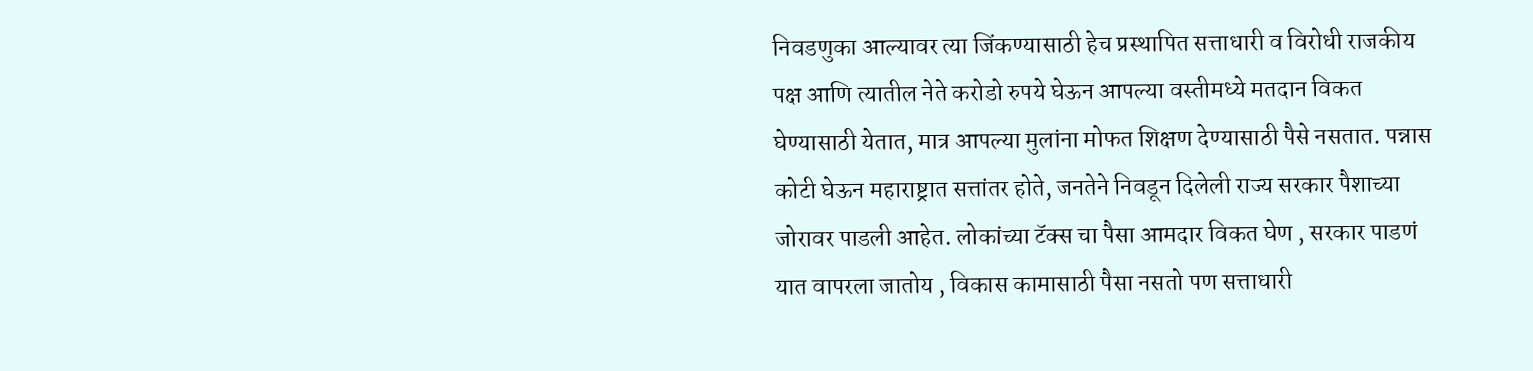निवडणुका आल्यावर त्या जिंकण्यासाठी हेच प्रस्थापित सत्ताधारी व विरोधी राजकीय पक्ष आणि त्यातील नेते करोडो रुपये घेऊन आपल्या वस्तीमध्ये मतदान विकत घेण्यासाठी येतात, मात्र आपल्या मुलांना मोफत शिक्षण देण्यासाठी पैसे नसतात. पन्नास कोटी घेऊन महाराष्ट्रात सत्तांतर होते, जनतेने निवडून दिलेली राज्य सरकार पैशाच्या जोरावर पाडली आहेत. लोकांच्या टॅक्स चा पैसा आमदार विकत घेण , सरकार पाडणं यात वापरला जातोय , विकास कामासाठी पैसा नसतो पण सत्ताधारी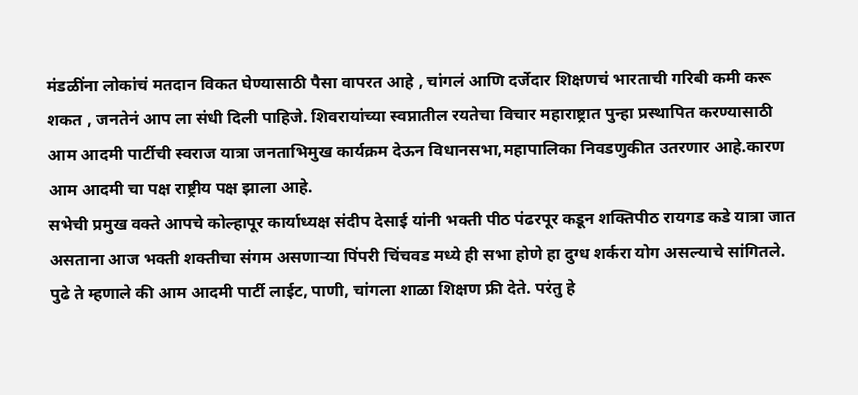मंडळींना लोकांचं मतदान विकत घेण्यासाठी पैसा वापरत आहे , चांगलं आणि दर्जेदार शिक्षणचं भारताची गरिबी कमी करू शकत , जनतेनं आप ला संधी दिली पाहिजे. शिवरायांच्या स्वप्नातील रयतेचा विचार महाराष्ट्रात पुन्हा प्रस्थापित करण्यासाठी आम आदमी पार्टीची स्वराज यात्रा जनताभिमुख कार्यक्रम देऊन विधानसभा,महापालिका निवडणुकीत उतरणार आहे.कारण आम आदमी चा पक्ष राष्ट्रीय पक्ष झाला आहे.
सभेची प्रमुख वक्ते आपचे कोल्हापूर कार्याध्यक्ष संदीप देसाई यांनी भक्ती पीठ पंढरपूर कडून शक्तिपीठ रायगड कडे यात्रा जात असताना आज भक्ती शक्तीचा संगम असणाऱ्या पिंपरी चिंचवड मध्ये ही सभा होणे हा दुग्ध शर्करा योग असल्याचे सांगितले. पुढे ते म्हणाले की आम आदमी पार्टी लाईट, पाणी, चांगला शाळा शिक्षण फ्री देते. परंतु हे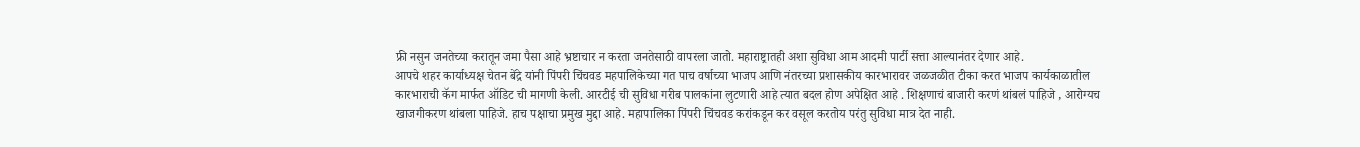फ्री नसुन जनतेच्या करातून जमा पैसा आहे भ्रष्टाचार न करता जनतेसाठी वापरला जातो. महाराष्ट्रातही अशा सुविधा आम आदमी पार्टी सत्ता आल्यानंतर देणार आहे.
आपचे शहर कार्याध्यक्ष चेतन बेंद्रे यांनी पिंपरी चिंचवड महपालिकेच्या गत पाच वर्षाच्या भाजप आणि नंतरच्या प्रशासकीय कारभारावर जळजळीत टीका करत भाजप कार्यकाळातील कारभाराची कॅग मार्फत ऑडिट ची मागणी केली. आरटीई ची सुविधा गरीब पालकांना लुटणारी आहे त्यात बदल होण अपेक्षित आहे . शिक्षणाचं बाजारी करणं थांबलं पाहिजे , आरोग्यच खाजगीकरण थांबला पाहिजे. हाच पक्षाचा प्रमुख मुद्दा आहे. महापालिका पिंपरी चिंचवड करांकडून कर वसूल करतोय परंतु सुविधा मात्र देत नाही.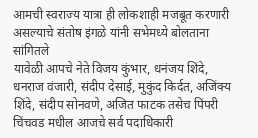आमची स्वराज्य यात्रा ही लोकशाही मजबूत करणारी असल्याचे संतोष इंगळे यांनी सभेमध्ये बोलताना सांगितले
यावेळी आपचे नेते विजय कुंभार, धनंजय शिंदे, धनराज वंजारी, संदीप देसाई, मुकुंद किर्दत, अजिंक्य शिंदे, संदीप सोनवणे, अजित फाटक तसेच पिंपरी चिंचवड मधील आजचे सर्व पदाधिकारी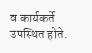व कार्यकर्ते उपस्थित होते.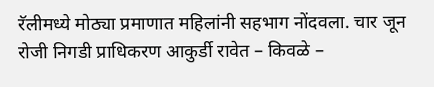रॅलीमध्ये मोठ्या प्रमाणात महिलांनी सहभाग नोंदवला. चार जून रोजी निगडी प्राधिकरण आकुर्डी रावेत – किवळे –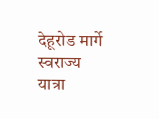देहूरोड मार्गे स्वराज्य यात्रा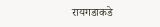रायगडाकडे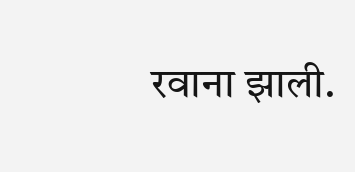रवाना झाली.